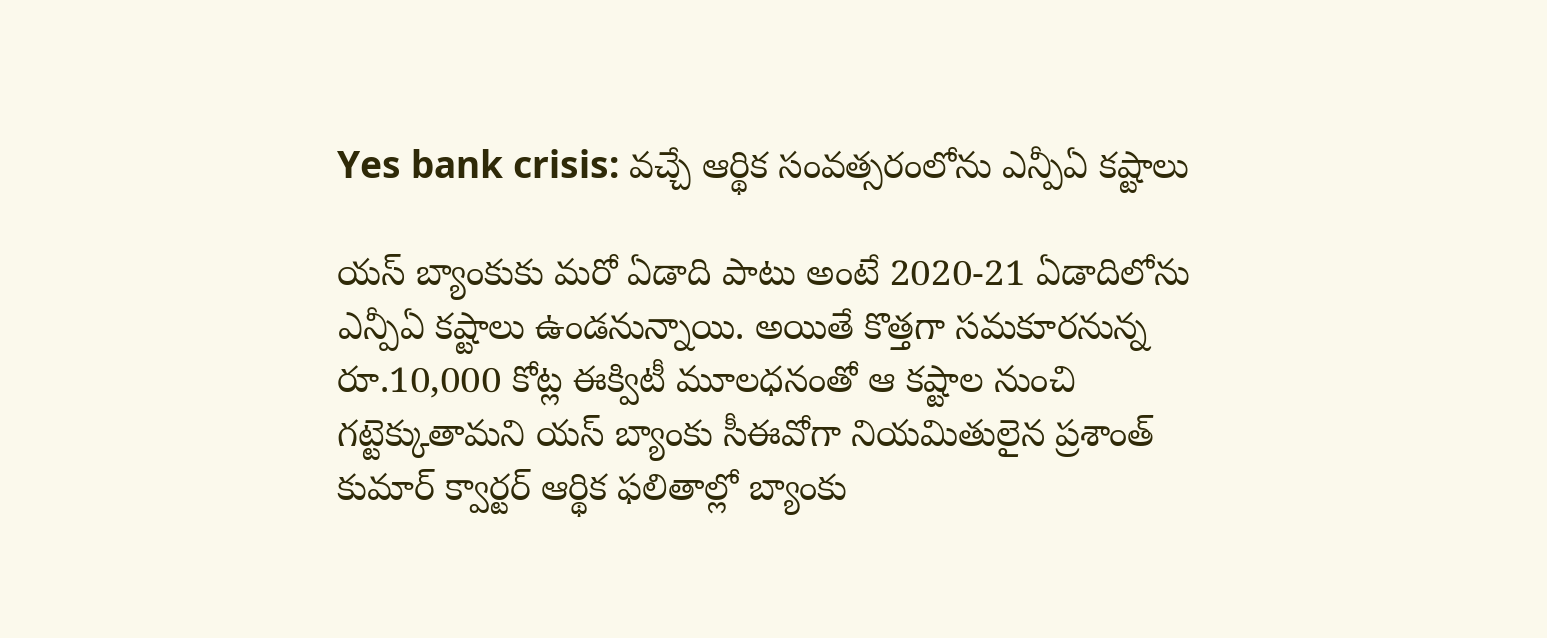Yes bank crisis: వచ్చే ఆర్థిక సంవత్సరంలోను ఎన్పీఏ కష్టాలు

యస్ బ్యాంకుకు మరో ఏడాది పాటు అంటే 2020-21 ఏడాదిలోను ఎన్పీఏ కష్టాలు ఉండనున్నాయి. అయితే కొత్తగా సమకూరనున్న రూ.10,000 కోట్ల ఈక్విటీ మూలధనంతో ఆ కష్టాల నుంచి గట్టెక్కుతామని యస్ బ్యాంకు సీఈవోగా నియమితులైన ప్రశాంత్ కుమార్ క్వార్టర్ ఆర్థిక ఫలితాల్లో బ్యాంకు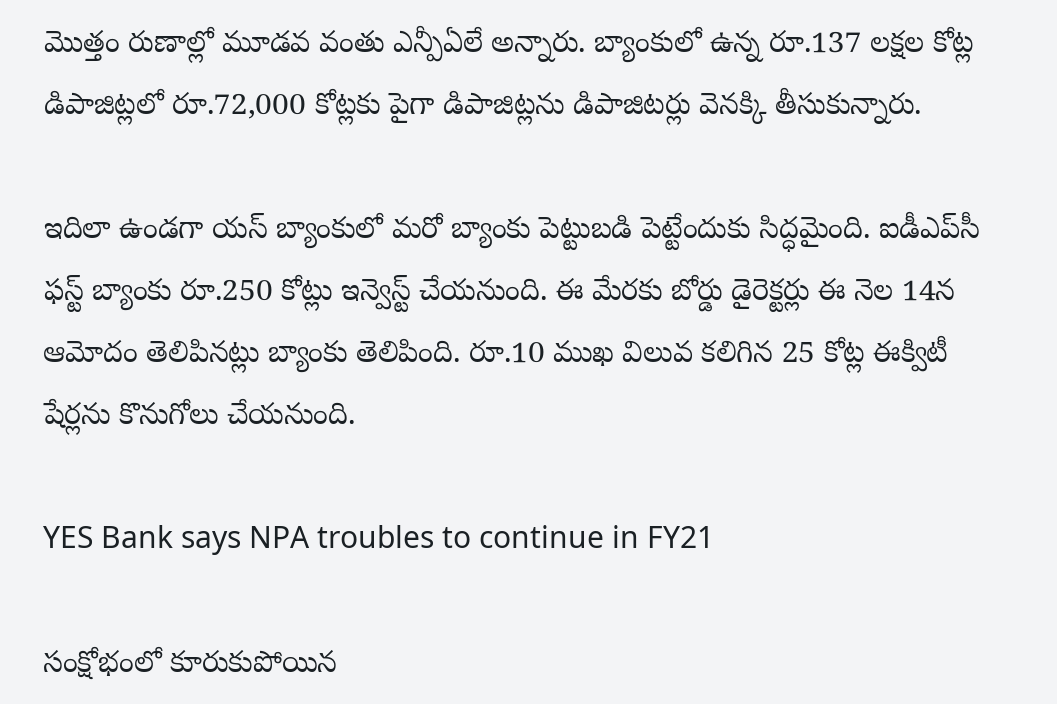మొత్తం రుణాల్లో మూడవ వంతు ఎన్పీఏలే అన్నారు. బ్యాంకులో ఉన్న రూ.137 లక్షల కోట్ల డిపాజిట్లలో రూ.72,000 కోట్లకు పైగా డిపాజిట్లను డిపాజిటర్లు వెనక్కి తీసుకున్నారు.

ఇదిలా ఉండగా యస్ బ్యాంకులో మరో బ్యాంకు పెట్టుబడి పెట్టేందుకు సిద్ధమైంది. ఐడీఎప్‌సీ ఫస్ట్ బ్యాంకు రూ.250 కోట్లు ఇన్వెస్ట్ చేయనుంది. ఈ మేరకు బోర్డు డైరెక్టర్లు ఈ నెల 14న ఆమోదం తెలిపినట్లు బ్యాంకు తెలిపింది. రూ.10 ముఖ విలువ కలిగిన 25 కోట్ల ఈక్విటీ షేర్లను కొనుగోలు చేయనుంది.

YES Bank says NPA troubles to continue in FY21

సంక్షోభంలో కూరుకుపోయిన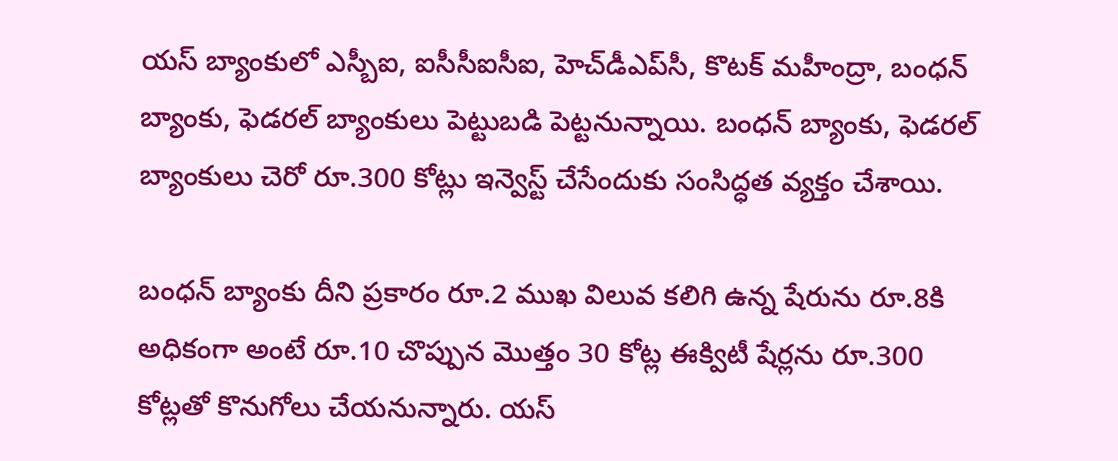యస్ బ్యాంకులో ఎస్బీఐ, ఐసీసీఐసీఐ, హెచ్‌డీఎప్‌సీ, కొటక్ మహీంద్రా, బంధన్ బ్యాంకు, ఫెడరల్ బ్యాంకులు పెట్టుబడి పెట్టనున్నాయి. బంధన్ బ్యాంకు, ఫెడరల్ బ్యాంకులు చెరో రూ.300 కోట్లు ఇన్వెస్ట్ చేసేందుకు సంసిద్ధత వ్యక్తం చేశాయి.

బంధన్ బ్యాంకు దీని ప్రకారం రూ.2 ముఖ విలువ కలిగి ఉన్న షేరును రూ.8కి అధికంగా అంటే రూ.10 చొప్పున మొత్తం 30 కోట్ల ఈక్విటీ షేర్లను రూ.300 కోట్లతో కొనుగోలు చేయనున్నారు. యస్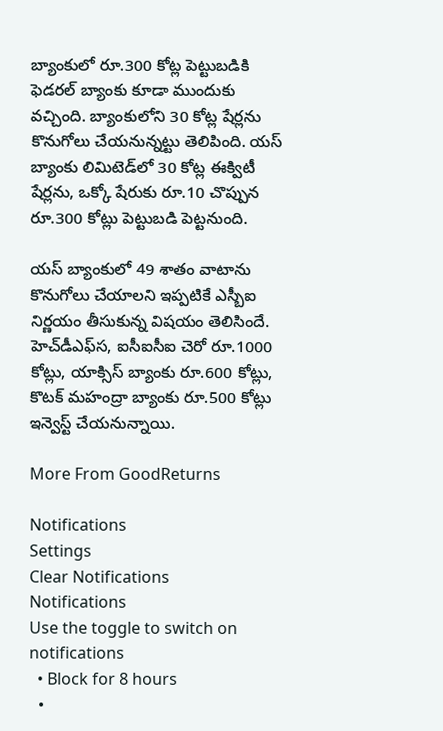బ్యాంకులో రూ.300 కోట్ల పెట్టుబడికి ఫెడరల్ బ్యాంకు కూడా ముందుకు వచ్చింది. బ్యాంకులోని 30 కోట్ల షేర్లను కొనుగోలు చేయనున్నట్టు తెలిపింది. యస్ బ్యాంకు లిమిటెడ్‌లో 30 కోట్ల ఈక్విటీ షేర్లను, ఒక్కో షేరుకు రూ.10 చొప్పున రూ.300 కోట్లు పెట్టుబడి పెట్టనుంది.

యస్ బ్యాంకులో 49 శాతం వాటాను కొనుగోలు చేయాలని ఇప్పటికే ఎస్బీఐ నిర్ణయం తీసుకున్న విషయం తెలిసిందే. హెచ్‌డీఎఫ్‌స, ఐసీఐసీఐ చెరో రూ.1000 కోట్లు, యాక్సిస్ బ్యాంకు రూ.600 కోట్లు, కొటక్ మహంద్రా బ్యాంకు రూ.500 కోట్లు ఇన్వెస్ట్ చేయనున్నాయి.

More From GoodReturns

Notifications
Settings
Clear Notifications
Notifications
Use the toggle to switch on notifications
  • Block for 8 hours
  •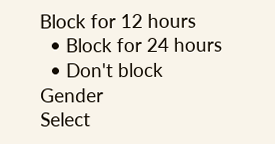Block for 12 hours
  • Block for 24 hours
  • Don't block
Gender
Select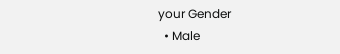your Gender
  • Male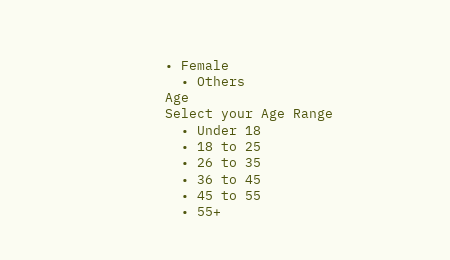• Female
  • Others
Age
Select your Age Range
  • Under 18
  • 18 to 25
  • 26 to 35
  • 36 to 45
  • 45 to 55
  • 55+